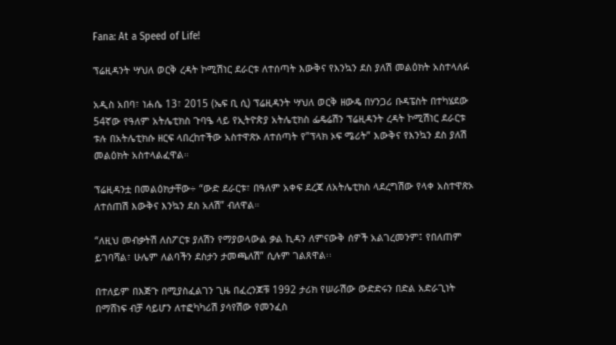Fana: At a Speed of Life!

ፕሬዚዳንት ሣህለ ወርቅ ረዳት ኮሚሽነር ደራርቱ ለተሰጣት እውቅና የእንኳን ደስ ያለሽ መልዕክት አስተላለፉ

አዲስ አበባ፣ ነሐሴ 13፣ 2015 (ኤፍ ቢ ሲ) ፕሬዚዳንት ሣህለ ወርቅ ዘውዴ በሃንጋሪ ቡዳፔስት በተካሄደው 54ኛው የዓለም አትሌቲክስ ጉባዔ ላይ የኢትዮጵያ አትሌቲክስ ፌዴሬሽን ፕሬዚዳንት ረዳት ኮሚሽነር ደራርቱ ቱሉ በአትሌቲክሱ ዘርፍ ላበረከተችው አስተዋጽኦ ለተሰጣት የ”ፕላክ ኦፍ ሜሪት” እውቅና የእንኳን ደስ ያለሽ መልዕክት አስተላልፈዋል።

ፕሬዚዳንቷ በመልዕክታቸው÷ “ውድ ደራርቱ፣ በዓለም አቀፍ ደረጃ ለአትሌቲክስ ላደረግሽው የላቀ አስተዋጽኦ ለተሰጠሽ እውቅና እንኳን ደስ አለሽ” ብለዋል።

“ለዚህ መብቃትሽ ለስፖርቱ ያለሽን የማያወላውል ቃል ኪዳን ለምናውቅ ሰዎች አልገረመንም፤ የበለጠም ይገባሻል፣ ሁሌም ለልባችን ደስታን ታመጫለሽ” ሲሉም ገልጸዋል፡፡

በተለይም በእጅጉ በሚያስፈልገን ጊዜ በፈረንጆቹ 1992 ታሪክ የሠራሽው ውድድሩን በድል አድራጊነት በማሸነፍ ብቻ ሳይሆን ለተፎካካሪሽ ያሳየሽው የመንፈስ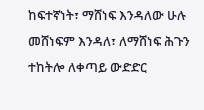ከፍተኛነት፣ ማሸነፍ እንዳለው ሁሉ መሸነፍም እንዳለ፣ ለማሸነፍ ሕጉን ተከትሎ ለቀጣይ ውድድር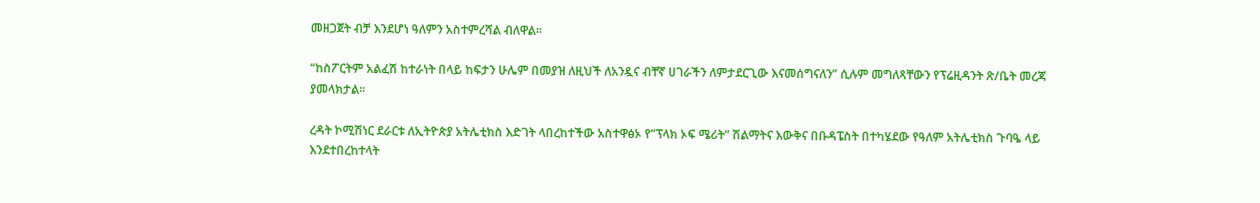መዘጋጀት ብቻ እንደሆነ ዓለምን አስተምረሻል ብለዋል፡፡

“ከስፖርትም አልፈሽ ከተራነት በላይ ከፍታን ሁሌም በመያዝ ለዚህች ለአንዷና ብቸኛ ሀገራችን ለምታደርጊው እናመሰግናለን” ሲሉም መግለጻቸውን የፕሬዚዳንት ጽ/ቤት መረጃ ያመላክታል፡፡

ረዳት ኮሚሽነር ደራርቱ ለኢትዮጵያ አትሌቲክስ እድገት ላበረከተችው አስተዋፅኦ የ”ፕላክ ኦፍ ሜሪት” ሽልማትና እውቅና በቡዳፔስት በተካሄደው የዓለም አትሌቲክስ ጉባዔ ላይ እንደተበረከተላት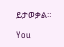ይታወቃል።

You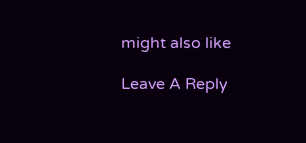might also like

Leave A Reply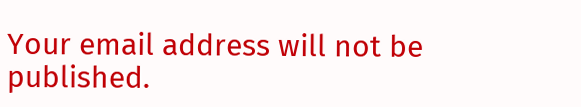Your email address will not be published.